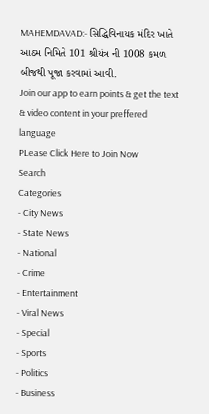MAHEMDAVAD:- સિદ્ધિવિનાયક મંદિર ખાતે આઠમ નિમિતે 101 શ્રીયંત્ર ની 1008 કમળ બીજથી પૂજા કરવામાં આવી.
Join our app to earn points & get the text & video content in your preffered language
PLease Click Here to Join Now
Search
Categories
- City News
- State News
- National
- Crime
- Entertainment
- Viral News
- Special
- Sports
- Politics
- Business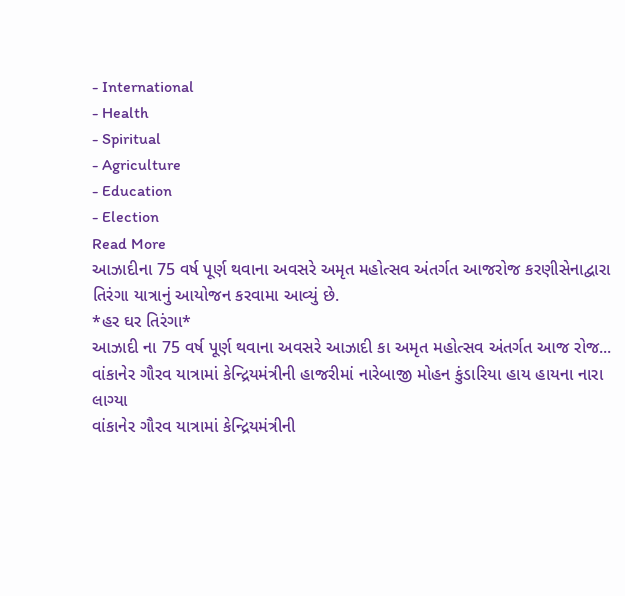- International
- Health
- Spiritual
- Agriculture
- Education
- Election
Read More
આઝાદીના 75 વર્ષ પૂર્ણ થવાના અવસરે અમૃત મહોત્સવ અંતર્ગત આજરોજ કરણીસેનાદ્વારા તિરંગા યાત્રાનું આયોજન કરવામા આવ્યું છે.
*હર ઘર તિરંગા*
આઝાદી ના 75 વર્ષ પૂર્ણ થવાના અવસરે આઝાદી કા અમૃત મહોત્સવ અંતર્ગત આજ રોજ...
વાંકાનેર ગૌરવ યાત્રામાં કેન્દ્રિયમંત્રીની હાજરીમાં નારેબાજી મોહન કુંડારિયા હાય હાયના નારા લાગ્યા
વાંકાનેર ગૌરવ યાત્રામાં કેન્દ્રિયમંત્રીની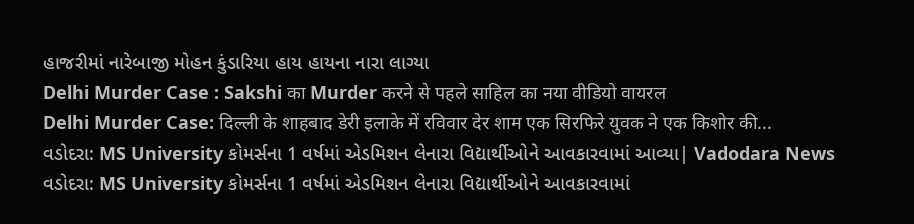હાજરીમાં નારેબાજી મોહન કુંડારિયા હાય હાયના નારા લાગ્યા
Delhi Murder Case : Sakshi का Murder करने से पहले साहिल का नया वीडियो वायरल
Delhi Murder Case: दिल्ली के शाहबाद डेरी इलाके में रविवार देर शाम एक सिरफिरे युवक ने एक किशोर की...
વડોદરા: MS University કોમર્સના 1 વર્ષમાં એડમિશન લેનારા વિદ્યાર્થીઓને આવકારવામાં આવ્યા| Vadodara News
વડોદરા: MS University કોમર્સના 1 વર્ષમાં એડમિશન લેનારા વિદ્યાર્થીઓને આવકારવામાં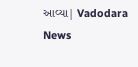આવ્યા| Vadodara News